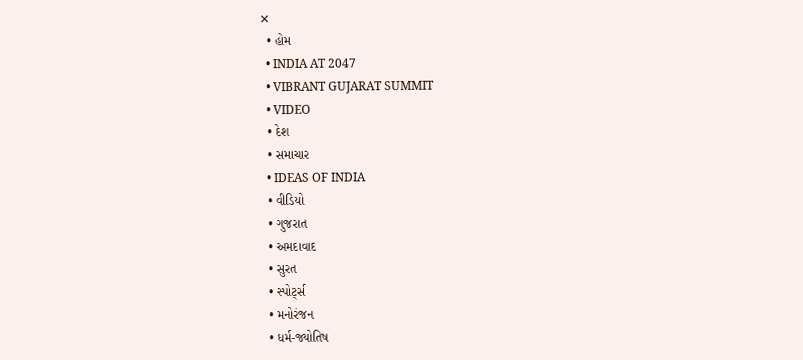✕
  • હોમ
  • INDIA AT 2047
  • VIBRANT GUJARAT SUMMIT
  • VIDEO
  • દેશ
  • સમાચાર
  • IDEAS OF INDIA
  • વીડિયો
  • ગુજરાત
  • અમદાવાદ
  • સુરત
  • સ્પોર્ટ્સ
  • મનોરંજન
  • ધર્મ-જ્યોતિષ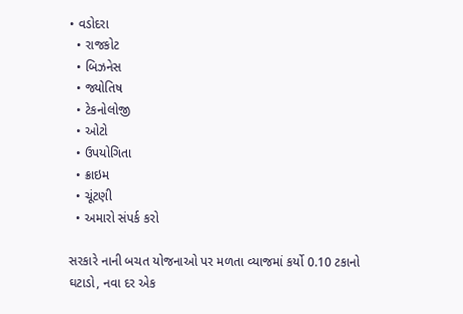• વડોદરા
  • રાજકોટ
  • બિઝનેસ
  • જ્યોતિષ
  • ટેકનોલોજી
  • ઓટો
  • ઉપયોગિતા
  • ક્રાઇમ
  • ચૂંટણી
  • અમારો સંપર્ક કરો

સરકારે નાની બચત યોજનાઓ પર મળતા વ્યાજમાં કર્યો 0.10 ટકાનો ઘટાડો, નવા દર એક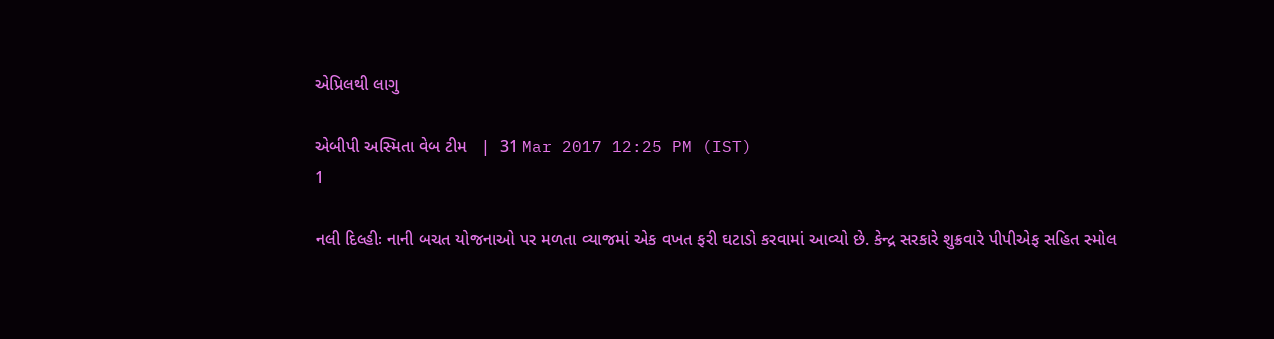એપ્રિલથી લાગુ

એબીપી અસ્મિતા વેબ ટીમ   |  31 Mar 2017 12:25 PM (IST)
1

નલી દિલ્હીઃ નાની બચત યોજનાઓ પર મળતા વ્યાજમાં એક વખત ફરી ઘટાડો કરવામાં આવ્યો છે. કેન્દ્ર સરકારે શુક્રવારે પીપીએફ સહિત સ્મોલ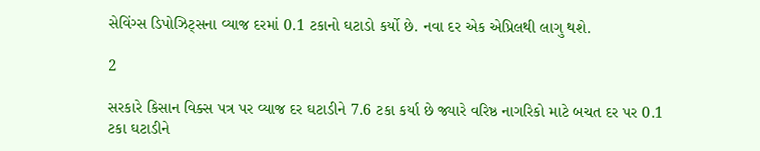સેવિંગ્સ ડિપોઝિટ્સના વ્યાજ દરમાં 0.1 ટકાનો ઘટાડો કર્યો છે. નવા દર એક એપ્રિલથી લાગુ થશે.

2

સરકારે કિસાન વિક્સ પત્ર પર વ્યાજ દર ઘટાડીને 7.6 ટકા કર્યા છે જ્યારે વરિષ્ઠ નાગરિકો માટે બચત દર પર 0.1 ટકા ઘટાડીને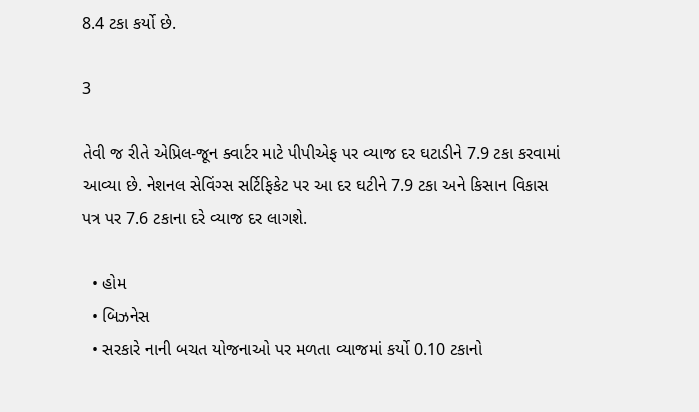8.4 ટકા કર્યો છે.

3

તેવી જ રીતે એપ્રિલ-જૂન ક્વાર્ટર માટે પીપીએફ પર વ્યાજ દર ઘટાડીને 7.9 ટકા કરવામાં આવ્યા છે. નેશનલ સેવિંગ્સ સર્ટિફિકેટ પર આ દર ઘટીને 7.9 ટકા અને કિસાન વિકાસ પત્ર પર 7.6 ટકાના દરે વ્યાજ દર લાગશે.

  • હોમ
  • બિઝનેસ
  • સરકારે નાની બચત યોજનાઓ પર મળતા વ્યાજમાં કર્યો 0.10 ટકાનો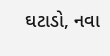ઘટાડો, નવા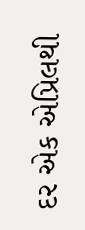દર એક એપ્રિલથી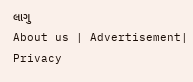લાગુ
About us | Advertisement| Privacy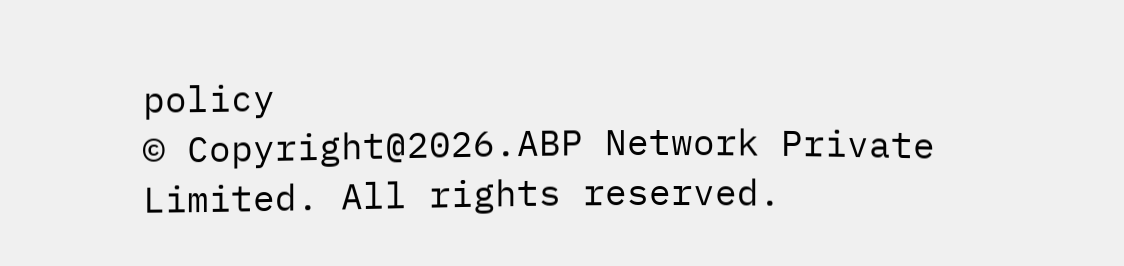policy
© Copyright@2026.ABP Network Private Limited. All rights reserved.